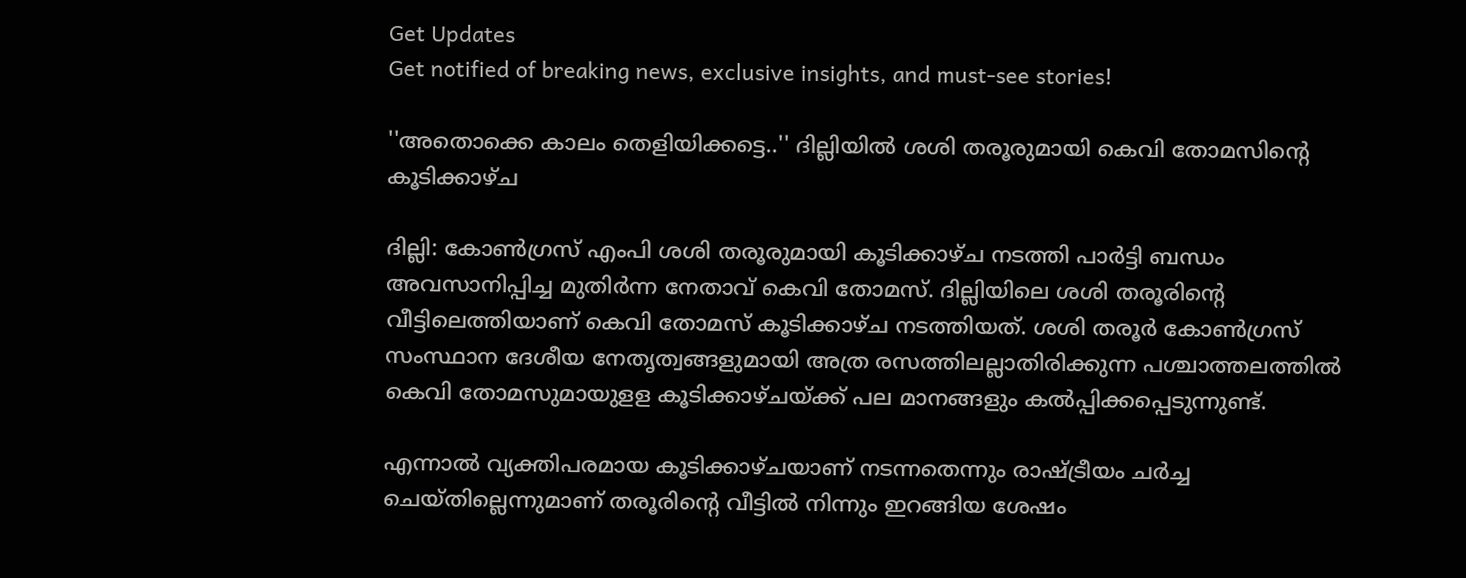Get Updates
Get notified of breaking news, exclusive insights, and must-see stories!

''അതൊക്കെ കാലം തെളിയിക്കട്ടെ..'' ദില്ലിയിൽ ശശി തരൂരുമായി കെവി തോമസിന്റെ കൂടിക്കാഴ്ച

ദില്ലി: കോണ്‍ഗ്രസ് എംപി ശശി തരൂരുമായി കൂടിക്കാഴ്ച നടത്തി പാര്‍ട്ടി ബന്ധം അവസാനിപ്പിച്ച മുതിര്‍ന്ന നേതാവ് കെവി തോമസ്. ദില്ലിയിലെ ശശി തരൂരിന്റെ വീട്ടിലെത്തിയാണ് കെവി തോമസ് കൂടിക്കാഴ്ച നടത്തിയത്. ശശി തരൂര്‍ കോണ്‍ഗ്രസ് സംസ്ഥാന ദേശീയ നേതൃത്വങ്ങളുമായി അത്ര രസത്തിലല്ലാതിരിക്കുന്ന പശ്ചാത്തലത്തില്‍ കെവി തോമസുമായുളള കൂടിക്കാഴ്ചയ്ക്ക് പല മാനങ്ങളും കല്‍പ്പിക്കപ്പെടുന്നുണ്ട്.

എന്നാല്‍ വ്യക്തിപരമായ കൂടിക്കാഴ്ചയാണ് നടന്നതെന്നും രാഷ്ട്രീയം ചര്‍ച്ച ചെയ്തില്ലെന്നുമാണ് തരൂരിന്റെ വീട്ടില്‍ നിന്നും ഇറങ്ങിയ ശേഷം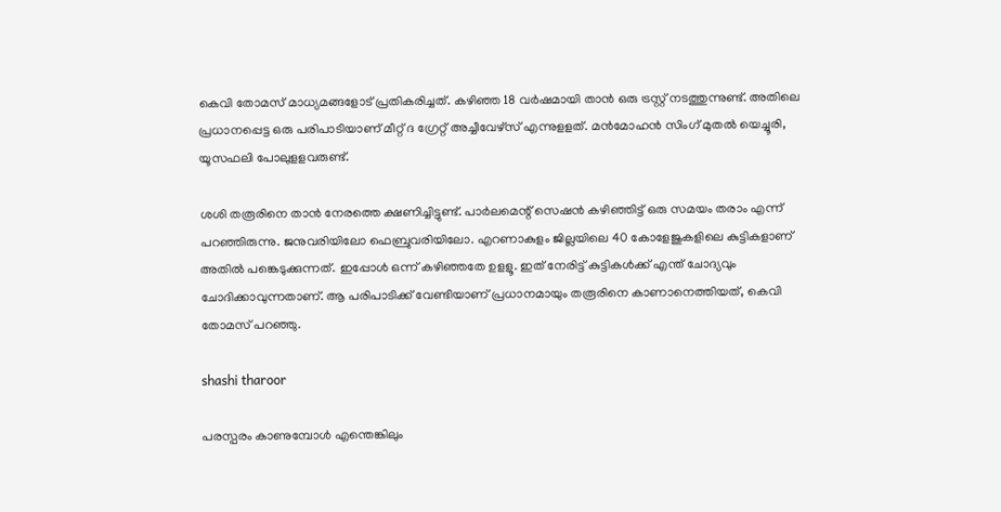കെവി തോമസ് മാധ്യമങ്ങളോട് പ്രതികരിച്ചത്. കഴിഞ്ഞ 18 വര്‍ഷമായി താന്‍ ഒരു ട്രസ്റ്റ് നടത്തുന്നുണ്ട്. അതിലെ പ്രധാനപ്പെട്ട ഒരു പരിപാടിയാണ് മീറ്റ് ദ ഗ്രേറ്റ് അച്ചീവേഴ്‌സ് എന്നുളളത്. മന്‍മോഹന്‍ സിംഗ് മുതല്‍ യെച്ചൂരി, യൂസഫലി പോലുളളവരുണ്ട്.

ശശി തരൂരിനെ താന്‍ നേരത്തെ ക്ഷണിച്ചിട്ടുണ്ട്. പാര്‍ലമെന്റ് സെഷന്‍ കഴിഞ്ഞിട്ട് ഒരു സമയം തരാം എന്ന് പറഞ്ഞിരുന്നു. ജനുവരിയിലോ ഫെബ്രുവരിയിലോ. എറണാകുളം ജില്ലയിലെ 40 കോളേജുകളിലെ കുട്ടികളാണ് അതില്‍ പങ്കെടുക്കുന്നത്. ഇപ്പോള്‍ ഒന്ന് കഴിഞ്ഞതേ ഉളളൂ. ഇത് നേരിട്ട് കുട്ടികള്‍ക്ക് എന്ത് ചോദ്യവും ചോദിക്കാവുന്നതാണ്. ആ പരിപാടിക്ക് വേണ്ടിയാണ് പ്രധാനമായും തരൂരിനെ കാണാനെത്തിയത്, കെവി തോമസ് പറഞ്ഞു.

shashi tharoor

പരസ്പരം കാണുമ്പോള്‍ എന്തെങ്കിലും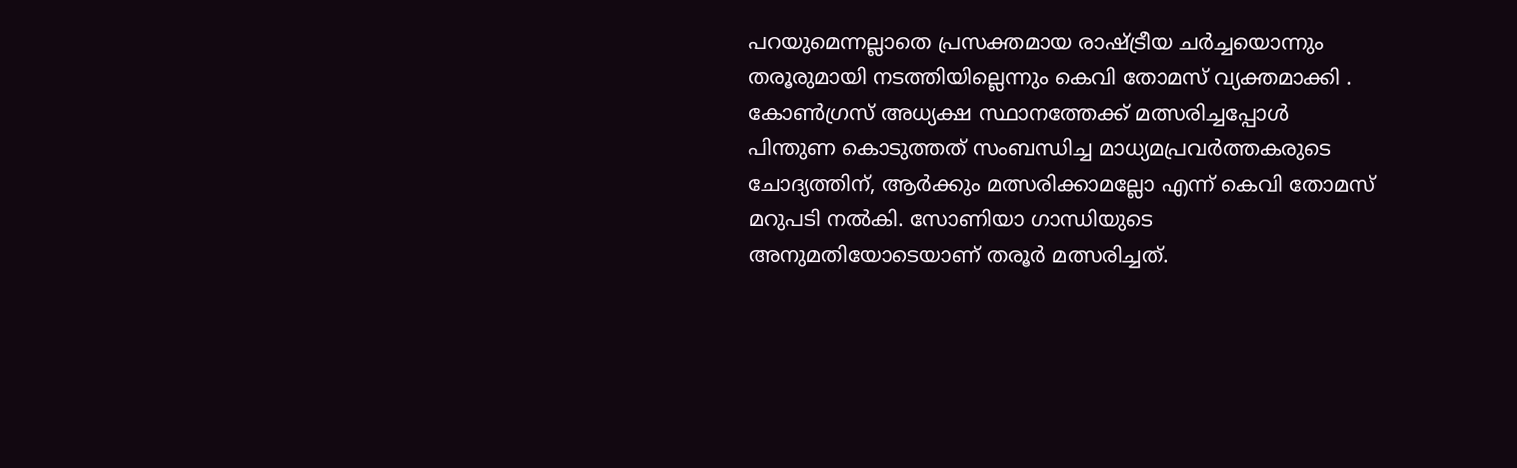പറയുമെന്നല്ലാതെ പ്രസക്തമായ രാഷ്ട്രീയ ചര്‍ച്ചയൊന്നും തരൂരുമായി നടത്തിയില്ലെന്നും കെവി തോമസ് വ്യക്തമാക്കി . കോണ്‍ഗ്രസ് അധ്യക്ഷ സ്ഥാനത്തേക്ക് മത്സരിച്ചപ്പോള്‍ പിന്തുണ കൊടുത്തത് സംബന്ധിച്ച മാധ്യമപ്രവര്‍ത്തകരുടെ ചോദ്യത്തിന്, ആര്‍ക്കും മത്സരിക്കാമല്ലോ എന്ന് കെവി തോമസ് മറുപടി നല്‍കി. സോണിയാ ഗാന്ധിയുടെ അനുമതിയോടെയാണ് തരൂര്‍ മത്സരിച്ചത്.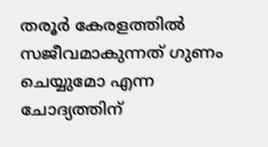തരൂര്‍ കേരളത്തില്‍ സജീവമാകുന്നത് ഗുണം ചെയ്യുമോ എന്ന ചോദ്യത്തിന്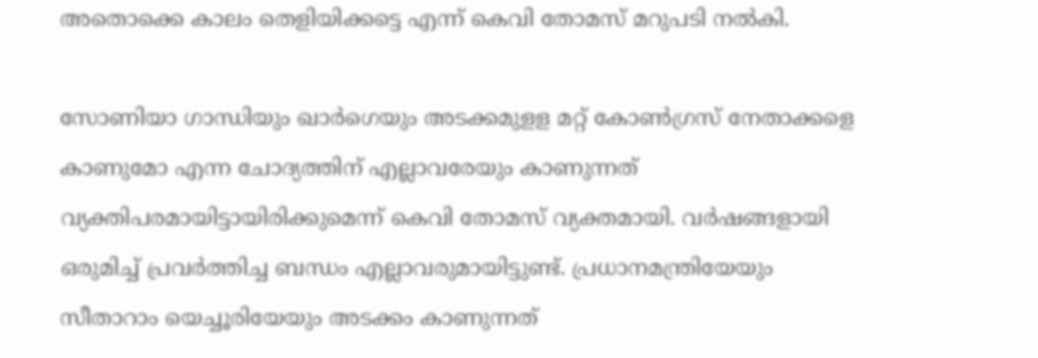അതൊക്കെ കാലം തെളിയിക്കട്ടെ എന്ന് കെവി തോമസ് മറുപടി നല്‍കി.

സോണിയാ ഗാന്ധിയും ഖാര്‍ഗെയും അടക്കമുളള മറ്റ് കോണ്‍ഗ്രസ് നേതാക്കളെ കാണുമോ എന്ന ചോദ്യത്തിന് എല്ലാവരേയും കാണുന്നത് വ്യക്തിപരമായിട്ടായിരിക്കുമെന്ന് കെവി തോമസ് വ്യക്തമായി. വര്‍ഷങ്ങളായി ഒരുമിച്ച് പ്രവര്‍ത്തിച്ച ബന്ധം എല്ലാവരുമായിട്ടുണ്ട്. പ്രധാനമന്ത്രിയേയും സീതാറാം യെച്ചൂരിയേയും അടക്കം കാണുന്നത്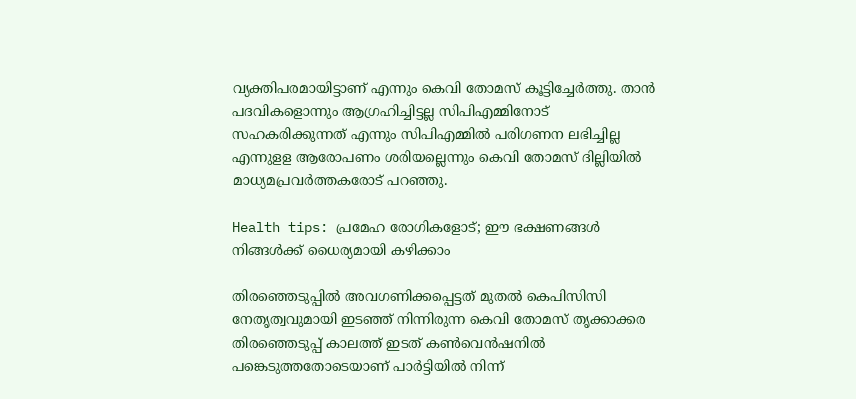വ്യക്തിപരമായിട്ടാണ് എന്നും കെവി തോമസ് കൂട്ടിച്ചേര്‍ത്തു. താന്‍ പദവികളൊന്നും ആഗ്രഹിച്ചിട്ടല്ല സിപിഎമ്മിനോട് സഹകരിക്കുന്നത് എന്നും സിപിഎമ്മില്‍ പരിഗണന ലഭിച്ചില്ല എന്നുളള ആരോപണം ശരിയല്ലെന്നും കെവി തോമസ് ദില്ലിയില്‍ മാധ്യമപ്രവര്‍ത്തകരോട് പറഞ്ഞു.

Health tips: പ്രമേഹ രോഗികളോട്; ഈ ഭക്ഷണങ്ങള്‍ നിങ്ങള്‍ക്ക് ധൈര്യമായി കഴിക്കാം

തിരഞ്ഞെടുപ്പില്‍ അവഗണിക്കപ്പെട്ടത് മുതല്‍ കെപിസിസി നേതൃത്വവുമായി ഇടഞ്ഞ് നിന്നിരുന്ന കെവി തോമസ് തൃക്കാക്കര തിരഞ്ഞെടുപ്പ് കാലത്ത് ഇടത് കണ്‍വെന്‍ഷനില്‍ പങ്കെടുത്തതോടെയാണ് പാര്‍ട്ടിയില്‍ നിന്ന്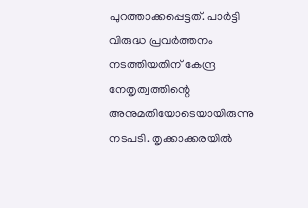പുറത്താക്കപ്പെട്ടത്. പാര്‍ട്ടി വിരുദ്ധ പ്രവര്‍ത്തനം നടത്തിയതിന് കേന്ദ്ര നേതൃത്വത്തിന്റെ അനുമതിയോടെയായിരുന്നു നടപടി. തൃക്കാക്കരയില്‍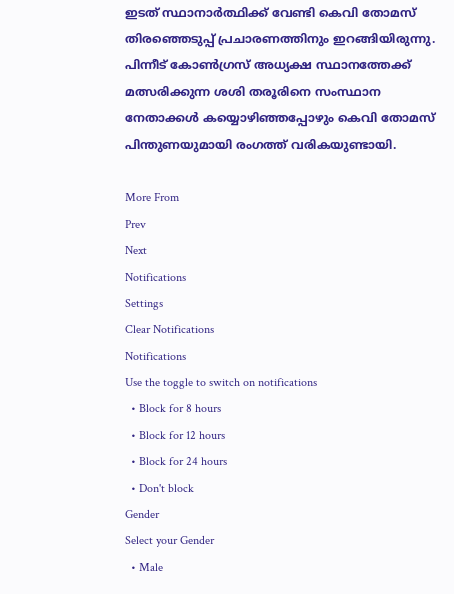ഇടത് സ്ഥാനാര്‍ത്ഥിക്ക് വേണ്ടി കെവി തോമസ് തിരഞ്ഞെടുപ്പ് പ്രചാരണത്തിനും ഇറങ്ങിയിരുന്നു. പിന്നീട് കോണ്‍ഗ്രസ് അധ്യക്ഷ സ്ഥാനത്തേക്ക് മത്സരിക്കുന്ന ശശി തരൂരിനെ സംസ്ഥാന നേതാക്കള്‍ കയ്യൊഴിഞ്ഞപ്പോഴും കെവി തോമസ് പിന്തുണയുമായി രംഗത്ത് വരികയുണ്ടായി.

More From
Prev
Next
Notifications
Settings
Clear Notifications
Notifications
Use the toggle to switch on notifications
  • Block for 8 hours
  • Block for 12 hours
  • Block for 24 hours
  • Don't block
Gender
Select your Gender
  • Male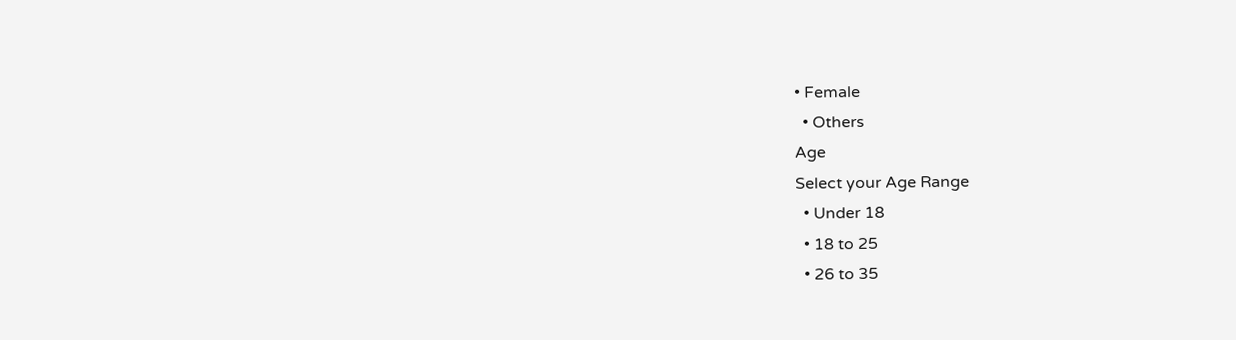• Female
  • Others
Age
Select your Age Range
  • Under 18
  • 18 to 25
  • 26 to 35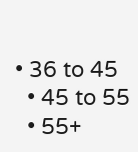• 36 to 45
  • 45 to 55
  • 55+